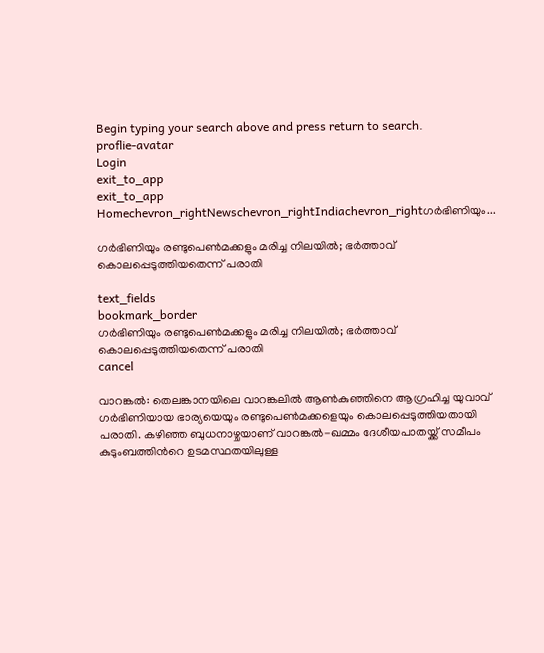Begin typing your search above and press return to search.
proflie-avatar
Login
exit_to_app
exit_to_app
Homechevron_rightNewschevron_rightIndiachevron_rightഗർഭിണിയും...

ഗർഭിണിയും രണ്ടുപെൺമക്കളും മരിച്ച നിലയിൽ; ഭർത്താവ് കൊലപ്പെടുത്തിയതെന്ന് പരാതി

text_fields
bookmark_border
ഗർഭിണിയും രണ്ടുപെൺമക്കളും മരിച്ച നിലയിൽ; ഭർത്താവ് കൊലപ്പെടുത്തിയതെന്ന് പരാതി
cancel

വാറങ്കൽ: തെലങ്കാനയിലെ വാറങ്കലിൽ ആൺകുഞ്ഞിനെ ആഗ്രഹിച്ച യുവാവ് ഗർഭിണിയായ ഭാര്യയെയും രണ്ടുപെൺമക്കളെയും കൊലപ്പെടുത്തിയതായി പരാതി. കഴിഞ്ഞ ബുധനാഴ്ചയാണ് വാറങ്കൽ-ഖമ്മം ദേശീയപാതയ്ക്ക് സമീപം കുടുംബത്തിന്‍റെ ഉടമസ്ഥതയിലുള്ള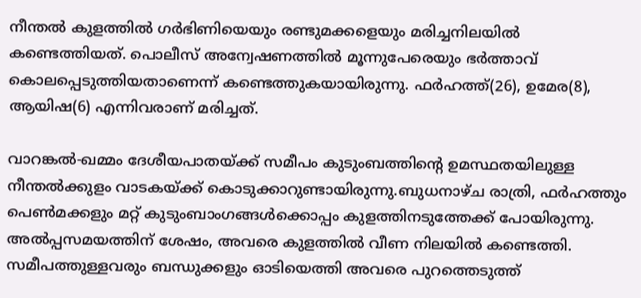നീന്തൽ കുളത്തിൽ ഗർഭിണിയെയും രണ്ടുമക്കളെയും മരിച്ചനിലയിൽ കണ്ടെത്തിയത്. പൊലീസ് അന്വേഷണത്തിൽ മൂന്നുപേരെയും ഭർത്താവ് കൊലപ്പെടുത്തിയതാണെന്ന് കണ്ടെത്തുകയായിരുന്നു. ഫർഹത്ത്(26), ഉമേര(8), ആയിഷ(6) എന്നിവരാണ് മരിച്ചത്.

വാറങ്കൽ-ഖമ്മം ദേശീയപാതയ്ക്ക് സമീപം കുടുംബത്തിന്‍റെ ഉമസ്ഥതയിലുള്ള നീന്തൽക്കുളം വാടകയ്ക്ക് കൊടുക്കാറുണ്ടായിരുന്നു.ബുധനാഴ്ച രാത്രി, ഫർഹത്തും പെൺമക്കളും മറ്റ് കുടുംബാംഗങ്ങൾക്കൊപ്പം കുളത്തിനടുത്തേക്ക് പോയിരുന്നു. അൽപ്പസമയത്തിന് ശേഷം, അവരെ കുളത്തിൽ വീണ നിലയിൽ കണ്ടെത്തി. സമീപത്തുള്ളവരും ബന്ധുക്കളും ഓടിയെത്തി അവരെ പുറത്തെടുത്ത്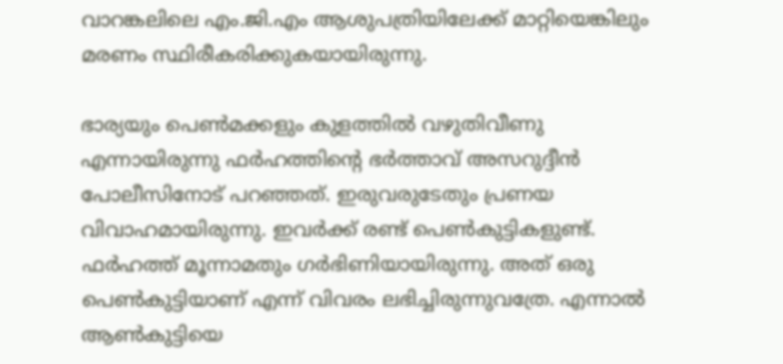വാറങ്കലിലെ എം.ജി.എം ആശുപത്രിയിലേക്ക് മാറ്റിയെങ്കിലും മരണം സ്ഥിരീകരിക്കുകയായിരുന്നു.

ഭാര്യയും പെൺമക്കളും കുളത്തിൽ വഴുതിവീണു എന്നായിരുന്നു ഫർഹത്തിന്റെ ഭർത്താവ് അസറുദ്ദീൻ പോലീസിനോട് പറഞ്ഞത്. ഇരുവരുടേതും പ്രണയ വിവാഹമായിരുന്നു. ഇവർക്ക് രണ്ട് പെൺകുട്ടികളുണ്ട്. ഫർഹത്ത് മൂന്നാമതും ഗർഭിണിയായിരുന്നു. അത് ഒരു പെൺകുട്ടിയാണ് എന്ന് വിവരം ലഭിച്ചിരുന്നുവത്രേ. എന്നാൽ ആൺകുട്ടിയെ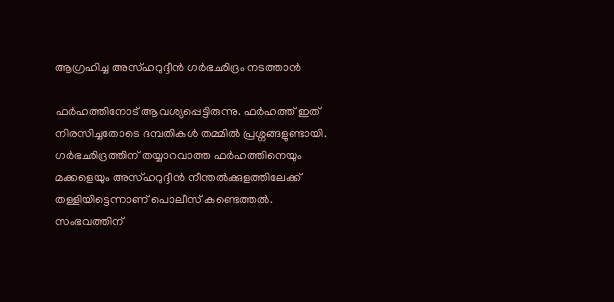ആഗ്രഹിച്ച അസ്ഹറുദ്ദീൻ ഗർഭഛിദ്രം നടത്താൻ

ഫർഹത്തിനോട് ആവശ്യപ്പെട്ടിരുന്നു. ഫർഹത്ത് ഇത് നിരസിച്ചതോടെ ദമ്പതികൾ തമ്മിൽ പ്രശ്നങ്ങളുണ്ടായി. ഗർഭഛിദ്രത്തിന് തയ്യാറവാത്ത ഫർഹത്തിനെയും മക്കളെയും അസ്ഹറുദ്ദീൻ നീന്തൽക്കുളത്തിലേക്ക് തള്ളിയിട്ടെന്നാണ് പൊലീസ് കണ്ടെത്തൽ. സംഭവത്തിന്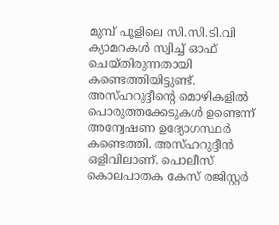മുമ്പ് പൂളിലെ സി.സി.ടി.വി ക്യാമറകൾ സ്വിച്ച് ഓഫ് ചെയ്തിരുന്നതായി കണ്ടെത്തിയിട്ടുണ്ട്. അസ്ഹറുദ്ദീന്റെ മൊഴികളിൽ പൊരുത്തക്കേടുകൾ ഉണ്ടെന്ന് അന്വേഷണ ഉദ്യോഗസ്ഥർ കണ്ടെത്തി. അസ്ഹറുദ്ദീൻ ഒളിവിലാണ്. പൊലീസ് കൊലപാതക കേസ് രജിസ്റ്റർ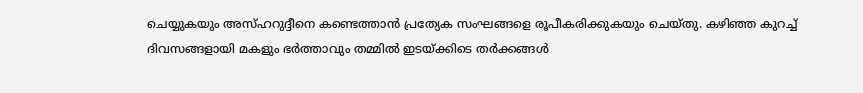ചെയ്യുകയും അസ്ഹറുദ്ദീനെ കണ്ടെത്താൻ പ്രത്യേക സംഘങ്ങളെ രൂപീകരിക്കുകയും ചെയ്തു. കഴിഞ്ഞ കുറച്ച് ദിവസങ്ങളായി മകളും ഭർത്താവും തമ്മിൽ ഇടയ്ക്കിടെ തർക്കങ്ങൾ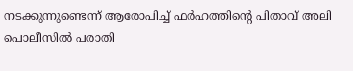നടക്കുന്നുണ്ടെന്ന് ആരോപിച്ച് ഫർഹത്തിന്റെ പിതാവ് അലി പൊലീസിൽ പരാതി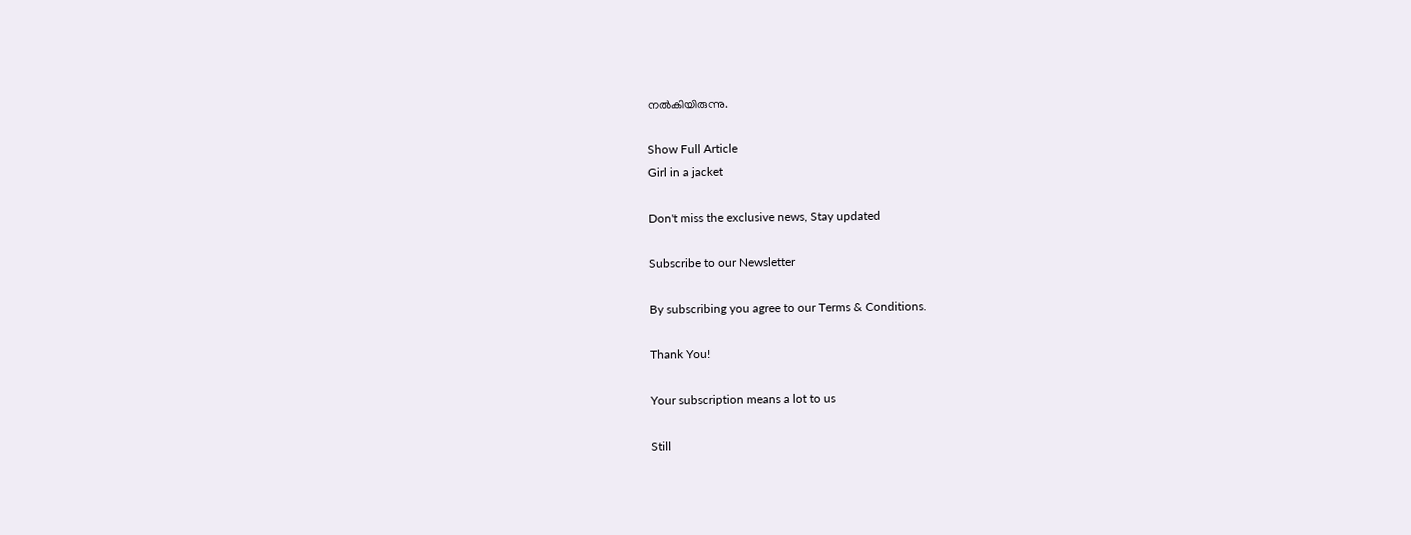നൽകിയിരുന്നു.

Show Full Article
Girl in a jacket

Don't miss the exclusive news, Stay updated

Subscribe to our Newsletter

By subscribing you agree to our Terms & Conditions.

Thank You!

Your subscription means a lot to us

Still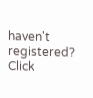haven't registered? Click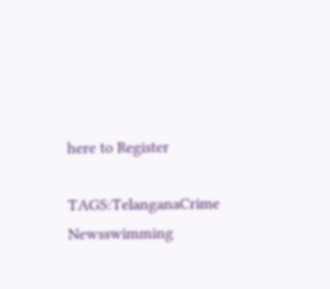here to Register

TAGS:TelanganaCrime Newsswimming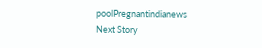poolPregnantindianews
Next Story